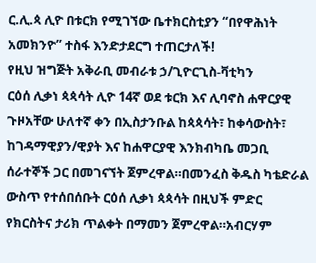ር.ሊ.ጳ ሊዮ በቱርክ የሚገኘው ቤተክርስቲያን “በየዋሕነት አመክንዮ” ተስፋ እንድታደርግ ተጠርታለች!
የዚህ ዝግጅት አቅራቢ መብራቱ ኃ/ጊዮርጊስ-ቫቲካን
ርዕሰ ሊቃነ ጳጳሳት ሊዮ 14ኛ ወደ ቱርክ እና ሊባኖስ ሐዋርያዊ ጉዞአቸው ሁለተኛ ቀን በኢስታንቡል ከጳጳሳት፣ ከቀሳውስት፣ ከገዳማዊያን/ዊያት እና ከሐዋርያዊ እንክብካቤ መጋቢ ሰራተኞች ጋር በመገናኘት ጀምረዋል።በመንፈስ ቅዱስ ካቴድራል ውስጥ የተሰበሰቡት ርዕሰ ሊቃነ ጳጳሳት በዚህች ምድር የክርስትና ታሪክ ጥልቀት በማመን ጀምረዋል።አብርሃም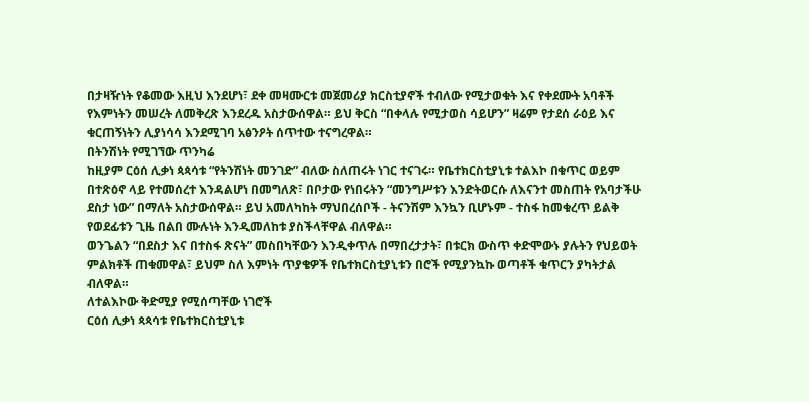በታዛዥነት የቆመው እዚህ እንደሆነ፣ ደቀ መዛሙርቱ መጀመሪያ ክርስቲያኖች ተብለው የሚታወቁት እና የቀደሙት አባቶች የእምነትን መሠረት ለመቅረጽ እንደረዱ አስታውሰዋል። ይህ ቅርስ “በቀላሉ የሚታወስ ሳይሆን” ዛሬም የታደሰ ራዕይ እና ቁርጠኝነትን ሊያነሳሳ እንደሚገባ አፅንዖት ሰጥተው ተናግረዋል።
በትንሽነት የሚገኘው ጥንካሬ
ከዚያም ርዕሰ ሊቃነ ጳጳሳቱ “የትንሽነት መንገድ” ብለው ስለጠሩት ነገር ተናገሩ። የቤተክርስቲያኒቱ ተልእኮ በቁጥር ወይም በተጽዕኖ ላይ የተመሰረተ እንዳልሆነ በመግለጽ፣ በቦታው የነበሩትን “መንግሥቱን እንድትወርሱ ለእናንተ መስጠት የአባታችሁ ደስታ ነው” በማለት አስታውሰዋል። ይህ አመለካከት ማህበረሰቦች - ትናንሽም እንኳን ቢሆኑም - ተስፋ ከመቁረጥ ይልቅ የወደፊቱን ጊዜ በልበ ሙሉነት እንዲመለከቱ ያስችላቸዋል ብለዋል።
ወንጌልን “በደስታ እና በተስፋ ጽናት” መስበካቸውን እንዲቀጥሉ በማበረታታት፣ በቱርክ ውስጥ ቀድሞውኑ ያሉትን የህይወት ምልክቶች ጠቁመዋል፣ ይህም ስለ እምነት ጥያቄዎች የቤተክርስቲያኒቱን በሮች የሚያንኳኩ ወጣቶች ቁጥርን ያካትታል ብለዋል።
ለተልእኮው ቅድሚያ የሚሰጣቸው ነገሮች
ርዕሰ ሊቃነ ጳጳሳቱ የቤተክርስቲያኒቱ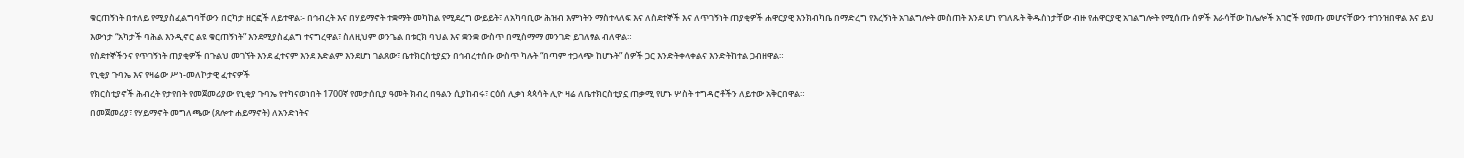ቁርጠኝነት በተለይ የሚያስፈልግባቸውን በርካታ ዘርፎች ለይተዋል፡- በኅብረት እና በሃይማኖት ተቋማት መካከል የሚደረግ ውይይት፣ ለአካባቢው ሕዝብ እምነትን ማስተላለፍ እና ለስደተኞች እና ለጥገኝነት ጠያቂዎች ሐዋርያዊ እንክብካቤ በማድረግ የእረኝነት አገልግሎት መስጠት እንደ ሆነ የገለጹት ቅዱስነታቸው ብዙ የሐዋርያዊ አገልግሎት የሚሰጡ ሰዎች እራሳቸው ከሌሎች አገሮች የመጡ መሆናቸውን ተገንዝበዋል እና ይህ እውነታ “አካታች ባሕል እንዲኖር ልዩ ቁርጠኝነት” እንደሚያስፈልግ ተናግረዋል፣ ስለዚህም ወንጌል በቱርክ ባህል እና ቋንቋ ውስጥ በሚስማማ መንገድ ይገለፃል ብለዋል።
የስደተኞችንና የጥገኝነት ጠያቂዎች በጉልህ መገኘት እንደ ፈተናም እንደ እድልም እንደሆነ ገልጸው፣ ቤተክርስቲያኗን በኅብረተሰቡ ውስጥ ካሉት “በጣም ተጋላጭ ከሆኑት” ሰዎች ጋር እንድትቀላቀልና እንድትከተል ጋብዘዋል።
የኒቂያ ጉባኤ እና የዛሬው ሥነ-መለኮታዊ ፈተናዎች
የክርስቲያኖች ሕብረት የታየበት የመጀመሪያው የኒቂያ ጉባኤ የተካናወነበት 1700ኛ የመታሰቢያ ዓመት ክብረ በዓልን ሲያከብሩ፣ ርዕሰ ሊቃነ ጳጳሳት ሊዮ ዛሬ ለቤተክርስቲያኗ ጠቃሚ የሆኑ ሦስት ተግዳሮቶችን ለይተው አቅርበዋል።
በመጀመሪያ፣ የሃይማኖት መግለጫው (ጸሎተ ሐይማኖት) ለአንድነትና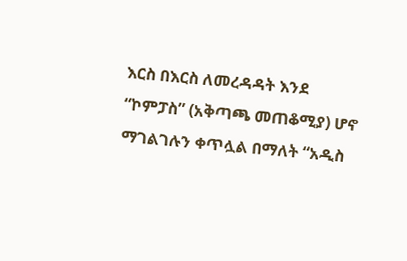እርስ በእርስ ለመረዳዳት እንደ “ኮምፓስ” (አቅጣጫ መጠቆሚያ) ሆኖ ማገልገሉን ቀጥሏል በማለት “አዲስ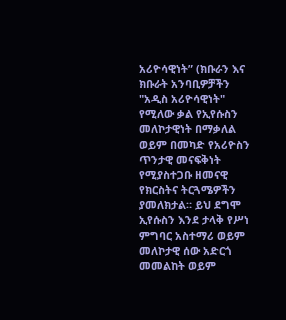አሪዮሳዊነት” (ክቡራን እና ክቡራት አንባቢዎቻችን "አዲስ አሪዮሳዊነት" የሚለው ቃል የኢየሱስን መለኮታዊነት በማቃለል ወይም በመካድ የአሪዮስን ጥንታዊ መናፍቅነት የሚያስተጋቡ ዘመናዊ የክርስትና ትርጓሜዎችን ያመለክታል። ይህ ደግሞ ኢየሱስን እንደ ታላቅ የሥነ ምግባር አስተማሪ ወይም መለኮታዊ ሰው አድርጎ መመልከት ወይም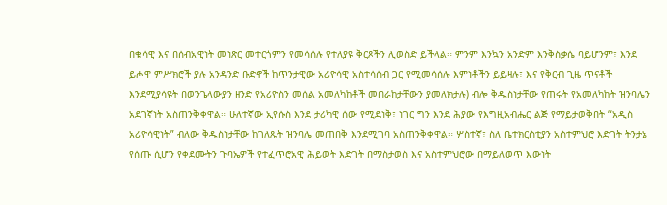በቁሳዊ እና በሰብአዊነት መነጽር መተርጎምን የመሳሰሉ የተለያዩ ቅርጾችን ሊወስድ ይችላል። ምንም እንኳን አንድም እንቅስቃሴ ባይሆንም፣ እንደ ይሖዋ ምሥክሮች ያሉ አንዳንድ ቡድኖች ከጥንታዊው አሪዮሳዊ አስተሳሰብ ጋር የሚመሳሰሉ እምነቶችን ይይዛሉ፣ እና የቅርብ ጊዜ ጥናቶች እንደሚያሳዩት በወንጌላውያን ዘንድ የአሪዮስን መሰል አመለካከቶች መበራከታቸውን ያመለክታሉ) ብሎ ቅዱስነታቸው የጠሩት የአመለካከት ዝንባሌን አደገኛነት አስጠንቅቀዋል። ሁለተኛው ኢየሱስ እንደ ታሪካዊ ሰው የሚደነቅ፣ ነገር ግን እንደ ሕያው የእግዚአብሔር ልጅ የማይታወቅበት “አዲስ አሪዮሳዊነት” ብለው ቅዱስነታቸው ከገለጹት ዝንባሌ መጠበቅ እንደሚገባ አስጠንቅቀዋል። ሦስተኛ፣ ስለ ቤተክርስቲያን አስተምህሮ እድገት ትንታኔ የሰጡ ሲሆን የቀደሙትን ጉባኤዎች የተፈጥሮአዊ ሕይወት እድገት በማስታወስ እና አስተምህሮው በማይለወጥ እውነት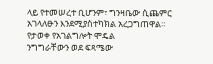ላይ የተመሠረተ ቢሆንም፣ ግንዛቤው ሲጨምር አገላለፁን እንደሚያስተካክል አረጋግጠዋል።
የታወቀ የአገልግሎት ሞዴል
ንግግራቸውን ወደ ፍጻሜው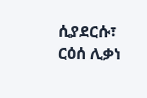ሲያደርሱ፣ ርዕሰ ሊቃነ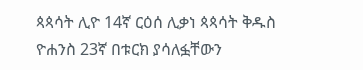ጳጳሳት ሊዮ 14ኛ ርዕሰ ሊቃነ ጳጳሳት ቅዱስ ዮሐንስ 23ኛ በቱርክ ያሳለፏቸውን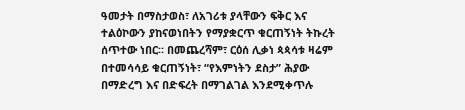ዓመታት በማስታወስ፣ ለአገሪቱ ያላቸውን ፍቅር እና ተልዕኮውን ያከናወነበትን የማያቋርጥ ቁርጠኝነት ትኩረት ሰጥተው ነበር። በመጨረሻም፣ ርዕሰ ሊቃነ ጳጳሳቱ ዛሬም በተመሳሳይ ቁርጠኝነት፣ “የእምነትን ደስታ” ሕያው በማድረግ እና በድፍረት በማገልገል እንደሚቀጥሉ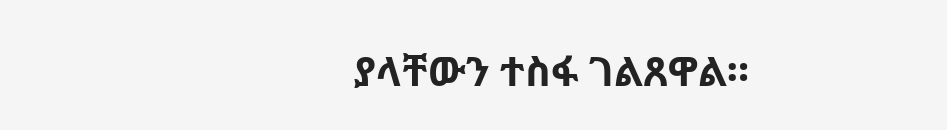ያላቸውን ተስፋ ገልጸዋል።